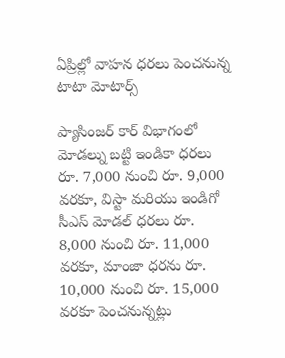ఏప్రిల్లో వాహన ధరలు పెంచనున్న టాటా మోటార్స్

ప్యాసింజర్ కార్ విభాగంలో మోడల్ను బట్టి ఇండికా ధరలు రూ. 7,000 నుంచి రూ. 9,000 వరకూ, విస్టా మరియు ఇండిగో సీఎస్ మోడల్ ధరలు రూ. 8,000 నుంచి రూ. 11,000 వరకూ, మాంజా ధరను రూ. 10,000 నుంచి రూ. 15,000 వరకూ పెంచనున్నట్లు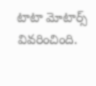టాటా మోటార్స్ వివరించింది.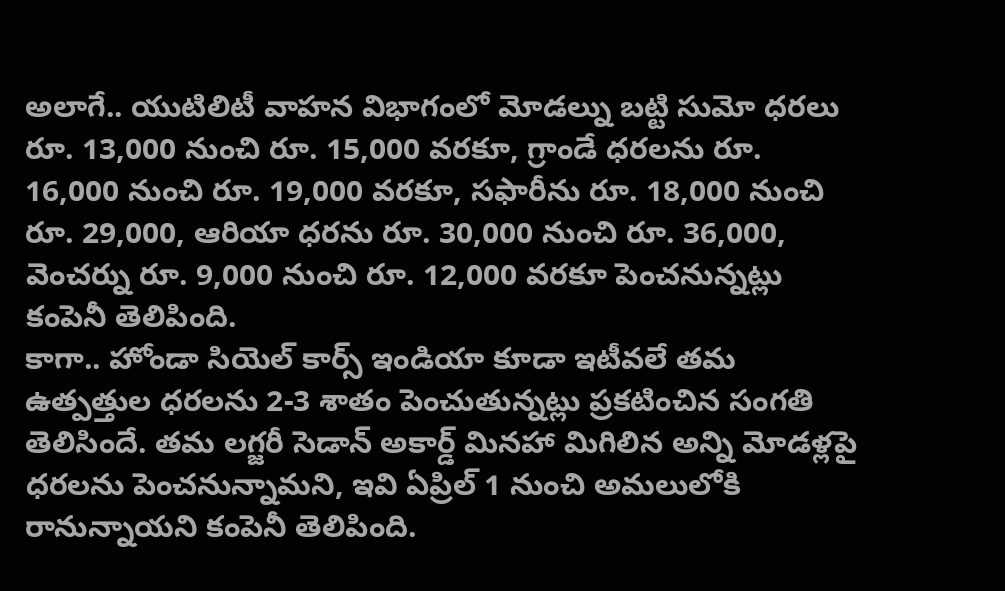అలాగే.. యుటిలిటీ వాహన విభాగంలో మోడల్ను బట్టి సుమో ధరలు రూ. 13,000 నుంచి రూ. 15,000 వరకూ, గ్రాండే ధరలను రూ. 16,000 నుంచి రూ. 19,000 వరకూ, సఫారీను రూ. 18,000 నుంచి రూ. 29,000, ఆరియా ధరను రూ. 30,000 నుంచి రూ. 36,000, వెంచర్ను రూ. 9,000 నుంచి రూ. 12,000 వరకూ పెంచనున్నట్లు కంపెనీ తెలిపింది.
కాగా.. హోండా సియెల్ కార్స్ ఇండియా కూడా ఇటీవలే తమ ఉత్పత్తుల ధరలను 2-3 శాతం పెంచుతున్నట్లు ప్రకటించిన సంగతి తెలిసిందే. తమ లగ్జరీ సెడాన్ అకార్డ్ మినహా మిగిలిన అన్ని మోడళ్లపై ధరలను పెంచనున్నామని, ఇవి ఏప్రిల్ 1 నుంచి అమలులోకి రానున్నాయని కంపెనీ తెలిపింది.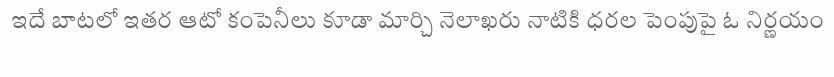ఇదే బాటలో ఇతర ఆటో కంపెనీలు కూడా మార్చి నెలాఖరు నాటికి ధరల పెంపుపై ఓ నిర్ణయం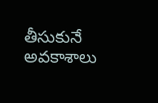తీసుకునే అవకాశాలు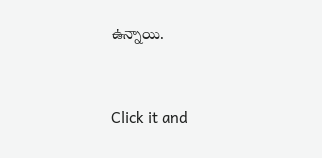ఉన్నాయి.


Click it and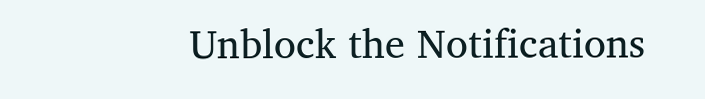Unblock the Notifications